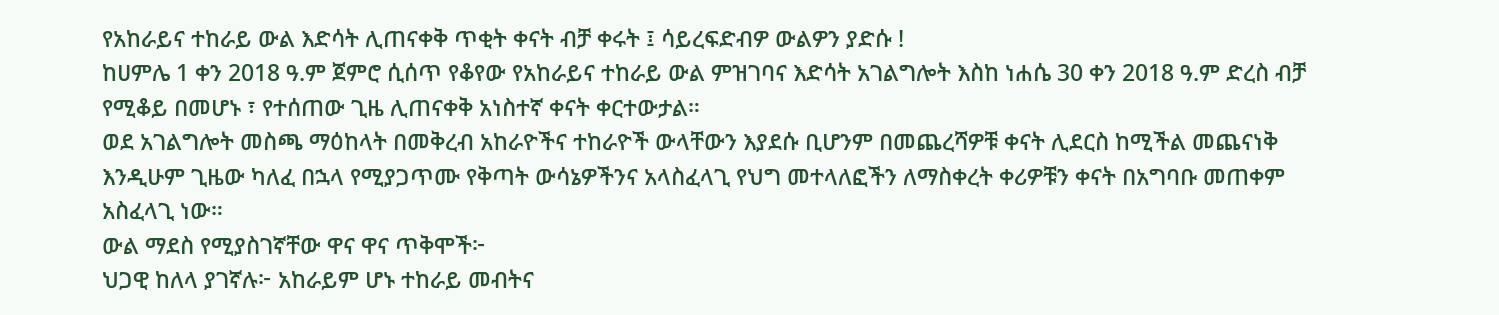የአከራይና ተከራይ ውል እድሳት ሊጠናቀቅ ጥቂት ቀናት ብቻ ቀሩት ፤ ሳይረፍድብዎ ውልዎን ያድሱ !
ከሀምሌ 1 ቀን 2018 ዓ.ም ጀምሮ ሲሰጥ የቆየው የአከራይና ተከራይ ውል ምዝገባና እድሳት አገልግሎት እስከ ነሐሴ 30 ቀን 2018 ዓ.ም ድረስ ብቻ የሚቆይ በመሆኑ ፣ የተሰጠው ጊዜ ሊጠናቀቅ አነስተኛ ቀናት ቀርተውታል።
ወደ አገልግሎት መስጫ ማዕከላት በመቅረብ አከራዮችና ተከራዮች ውላቸውን እያደሱ ቢሆንም በመጨረሻዎቹ ቀናት ሊደርስ ከሚችል መጨናነቅ እንዲሁም ጊዜው ካለፈ በኋላ የሚያጋጥሙ የቅጣት ውሳኔዎችንና አላስፈላጊ የህግ መተላለፎችን ለማስቀረት ቀሪዎቹን ቀናት በአግባቡ መጠቀም አስፈላጊ ነው።
ውል ማደስ የሚያስገኛቸው ዋና ዋና ጥቅሞች፦
ህጋዊ ከለላ ያገኛሉ፦ አከራይም ሆኑ ተከራይ መብትና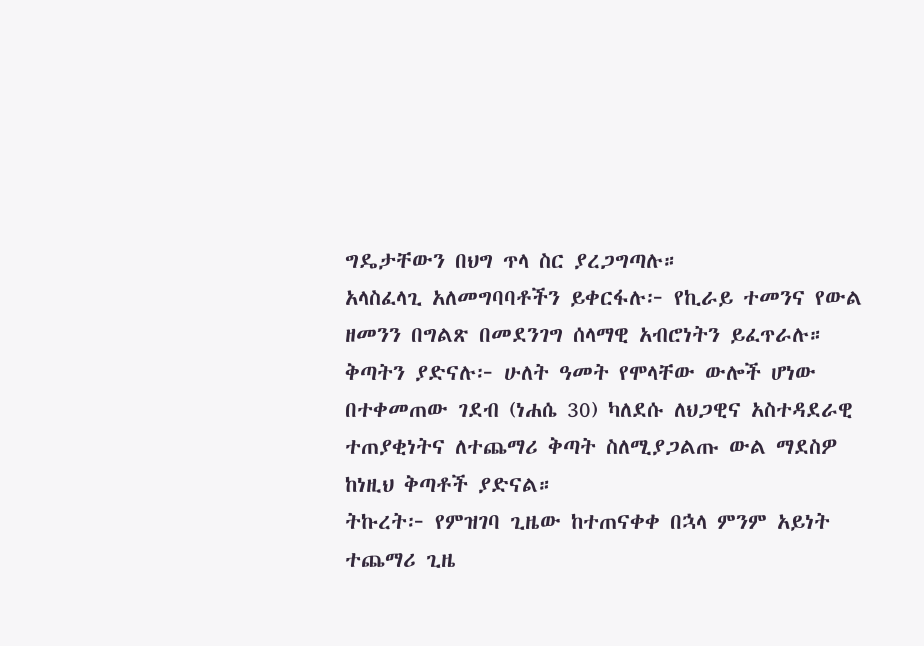ግዴታቸውን በህግ ጥላ ስር ያረጋግጣሉ።
አላስፈላጊ አለመግባባቶችን ይቀርፋሉ፦ የኪራይ ተመንና የውል ዘመንን በግልጽ በመደንገግ ሰላማዊ አብሮነትን ይፈጥራሉ።
ቅጣትን ያድናሉ፦ ሁለት ዓመት የሞላቸው ውሎች ሆነው በተቀመጠው ገደብ (ነሐሴ 30) ካለደሱ ለህጋዊና አስተዳደራዊ ተጠያቂነትና ለተጨማሪ ቅጣት ስለሚያጋልጡ ውል ማደስዎ ከነዚህ ቅጣቶች ያድናል።
ትኩረት፦ የምዝገባ ጊዜው ከተጠናቀቀ በኋላ ምንም አይነት ተጨማሪ ጊዜ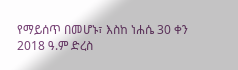የማይሰጥ በመሆኑ፣ እስከ ነሐሴ 30 ቀን 2018 ዓ.ም ድረስ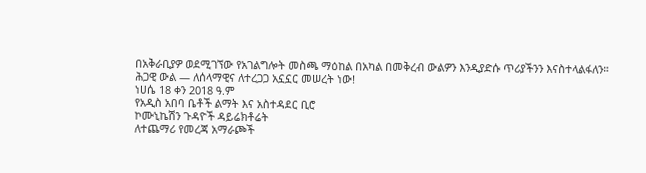በአቅራቢያዎ ወደሚገኘው የአገልግሎት መስጫ ማዕከል በአካል በመቅረብ ውልዎን እንዲያድሱ ጥሪያችንን እናስተላልፋለን።
ሕጋዊ ውል — ለሰላማዊና ለተረጋጋ አኗኗር መሠረት ነው!
ነሀሴ 18 ቀን 2018 ዓ.ም
የአዲስ አበባ ቤቶች ልማት እና አስተዳደር ቢሮ
ኮሙኒኬሽን ጉዳዮች ዳይሬክቶሬት
ለተጨማሪ የመረጃ አማራጮች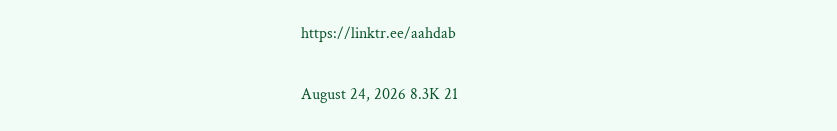https://linktr.ee/aahdab

August 24, 2026 8.3K 21